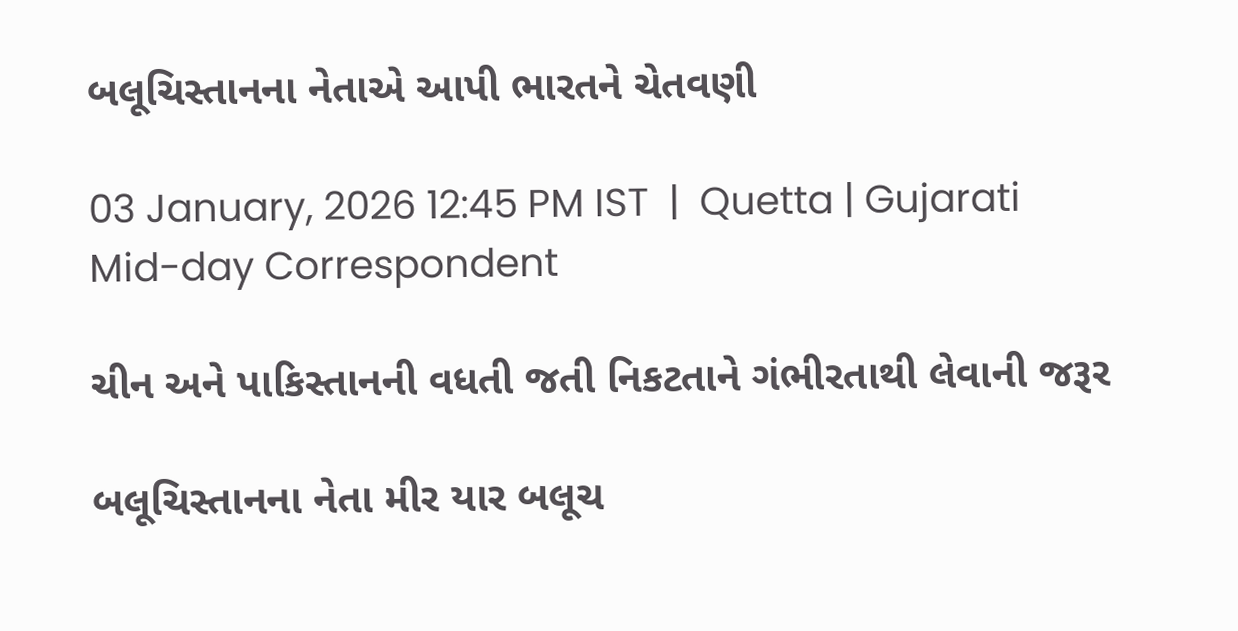બલૂચિસ્તાનના નેતાએ આપી ભારતને ચેતવણી

03 January, 2026 12:45 PM IST  |  Quetta | Gujarati Mid-day Correspondent

ચીન અને પાકિસ્તાનની વધતી જતી નિકટતાને ગંભીરતાથી લેવાની જરૂર

બલૂચિસ્તાનના નેતા મીર યાર બલૂચ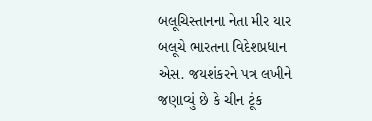બલૂચિસ્તાનના નેતા મીર યાર બલૂચે ભારતના વિદેશપ્રધાન એસ. જયશંકરને પત્ર લખીને જણાવ્યું છે કે ચીન ટૂંક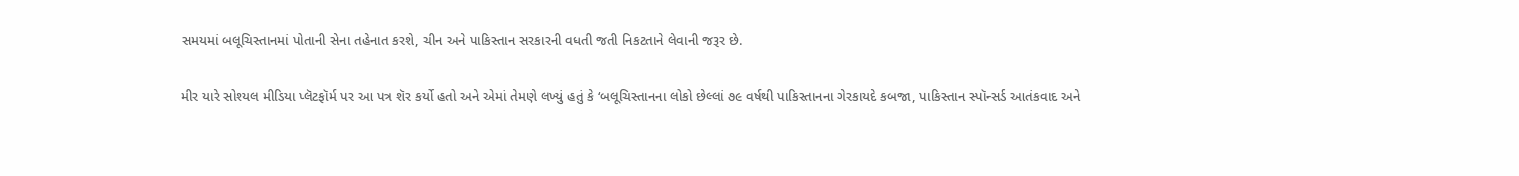સમયમાં બલૂચિસ્તાનમાં પોતાની સેના તહેનાત કરશે, ચીન અને પાકિસ્તાન સરકારની વધતી જતી નિકટતાને લેવાની જરૂર છે.

મીર યારે સોશ્યલ મીડિયા પ્લૅટફૉર્મ પર આ પત્ર શૅર કર્યો હતો અને એમાં તેમણે લખ્યું હતું કે ‘બલૂચિસ્તાનના લોકો છેલ્લાં ૭૯ વર્ષથી પાકિસ્તાનના ગેરકાયદે કબજા, પાકિસ્તાન સ્પૉન્સર્ડ આતંકવાદ અને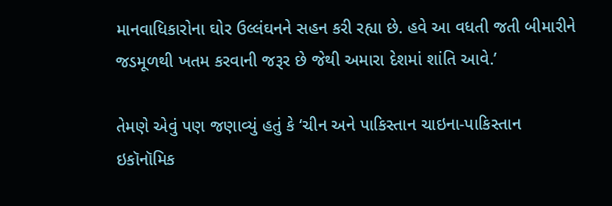માનવાધિકારોના ઘોર ઉલ્લંઘનને સહન કરી રહ્યા છે. હવે આ વધતી જતી બીમારીને જડમૂળથી ખતમ કરવાની જરૂર છે જેથી અમારા દેશમાં શાંતિ આવે.’

તેમણે એવું પણ જણાવ્યું હતું કે ‘ચીન અને પાકિસ્તાન ચાઇના-પાકિસ્તાન ઇકૉનૉમિક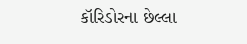કૉરિડોરના છેલ્લા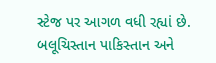સ્ટેજ પર આગળ વધી રહ્યાં છે. બલૂચિસ્તાન પાકિસ્તાન અને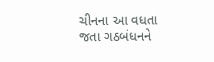ચીનના આ વધતા જતા ગઠબંધનને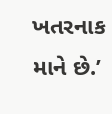ખતરનાક માને છે.’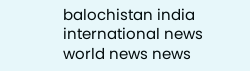balochistan india international news world news news